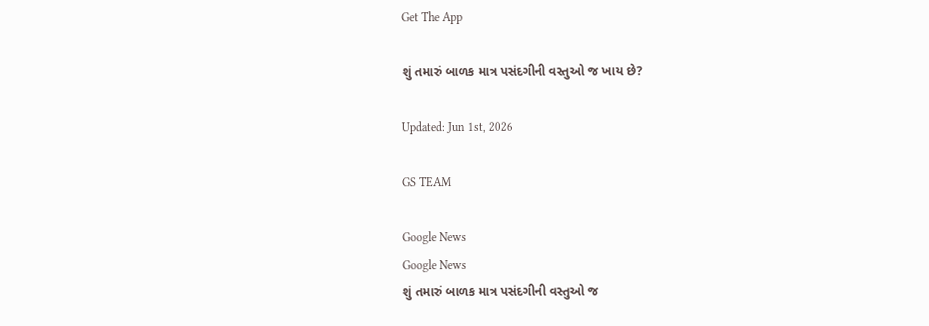Get The App

શું તમારું બાળક માત્ર પસંદગીની વસ્તુઓ જ ખાય છે?

Updated: Jun 1st, 2026

GS TEAM

Google News
Google News
શું તમારું બાળક માત્ર પસંદગીની વસ્તુઓ જ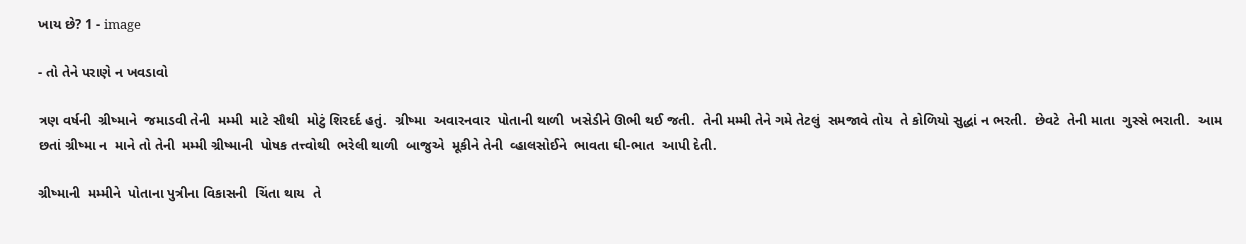ખાય છે? 1 - image

- તો તેને પરાણે ન ખવડાવો

ત્રણ વર્ષની  ગ્રીષ્માને  જમાડવી તેની  મમ્મી  માટે સૌથી  મોટું શિરદર્દ હતું.  ગ્રીષ્મા  અવારનવાર  પોતાની થાળી  ખસેડીને ઊભી થઈ જતી.  તેની મમ્મી તેને ગમે તેટલું  સમજાવે તોય  તે કોળિયો સુદ્ધાં ન ભરતી.  છેવટે  તેની માતા  ગુસ્સે ભરાતી.  આમ છતાં ગ્રીષ્મા ન  માને તો તેની  મમ્મી ગ્રીષ્માની  પોષક તત્ત્વોથી  ભરેલી થાળી  બાજુએ  મૂકીને તેની  વ્હાલસોઈને  ભાવતા ઘી-ભાત  આપી દેતી.

ગ્રીષ્માની  મમ્મીને  પોતાના પુત્રીના વિકાસની  ચિંતા થાય  તે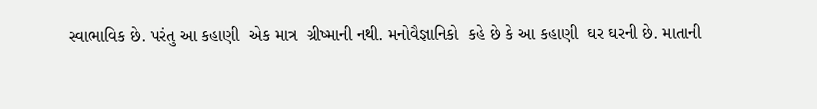સ્વાભાવિક છે. પરંતુ આ કહાણી  એક માત્ર  ગ્રીષ્માની નથી. મનોવૈજ્ઞાનિકો  કહે છે કે આ કહાણી  ઘર ઘરની છે. માતાની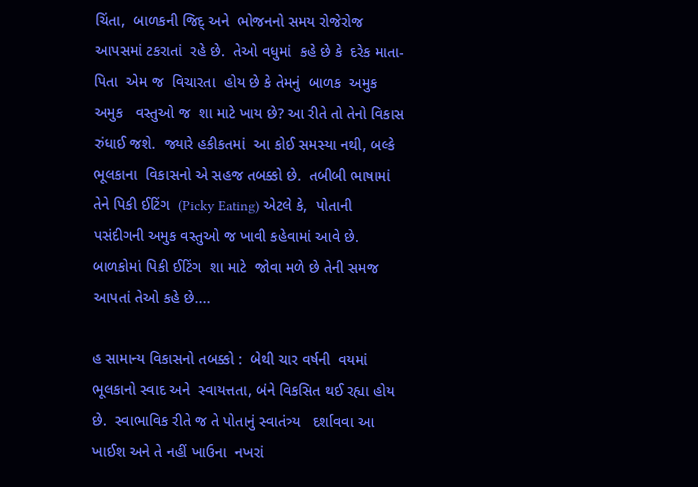ચિંતા,  બાળકની જિદ્ અને  ભોજનનો સમય રોજેરોજ  આપસમાં ટકરાતાં  રહે છે.  તેઓ વધુમાં  કહે છે કે  દરેક માતા-પિતા  એમ જ  વિચારતા  હોય છે કે તેમનું  બાળક  અમુક અમુક   વસ્તુઓ જ  શા માટે ખાય છે? આ રીતે તો તેનો વિકાસ  રુંધાઈ જશે.  જ્યારે હકીકતમાં  આ કોઈ સમસ્યા નથી, બલ્કે  ભૂલકાના  વિકાસનો એ સહજ તબક્કો છે.  તબીબી ભાષામાં તેને પિકી ઈટિંગ  (Picky Eating) એટલે કે,  પોતાની  પસંદીગની અમુક વસ્તુઓ જ ખાવી કહેવામાં આવે છે.  બાળકોમાં પિકી ઈટિંગ  શા માટે  જોવા મળે છે તેની સમજ આપતાં તેઓ કહે છે....

હ સામાન્ય વિકાસનો તબક્કો :  બેથી ચાર વર્ષની  વયમાં  ભૂલકાનો સ્વાદ અને  સ્વાયત્તતા, બંને વિકસિત થઈ રહ્યા હોય છે.  સ્વાભાવિક રીતે જ તે પોતાનું સ્વાતંત્ર્ય   દર્શાવવા આ  ખાઈશ અને તે નહીં ખાઉના  નખરાં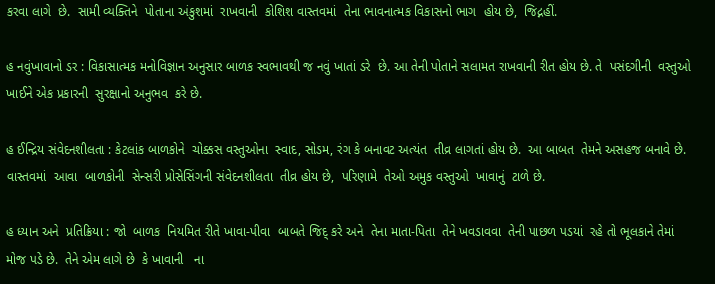કરવા લાગે  છે.  સામી વ્યક્તિને  પોતાના અંકુશમાં  રાખવાની  કોશિશ વાસ્તવમાં  તેના ભાવનાત્મક વિકાસનો ભાગ  હોય છે,  જિદ્નહીં.

હ નવુંખાવાનો ડર : વિકાસાત્મક મનોવિજ્ઞાન અનુસાર બાળક સ્વભાવથી જ નવું ખાતાં ડરે  છે. આ તેની પોતાને સલામત રાખવાની રીત હોય છે. તે  પસંદગીની  વસ્તુઓ  ખાઈને એક પ્રકારની  સુરક્ષાનો અનુભવ  કરે છે.

હ ઈન્દ્રિય સંવેદનશીલતા : કેટલાંક બાળકોને  ચોક્કસ વસ્તુઓના  સ્વાદ, સોડમ, રંગ કે બનાવટ અત્યંત  તીવ્ર લાગતાં હોય છે.  આ બાબત  તેમને અસહજ બનાવે છે.  વાસ્તવમાં  આવા  બાળકોની  સેન્સરી પ્રોસેસિંગની સંવેદનશીલતા  તીવ્ર હોય છે,  પરિણામે  તેઓ અમુક વસ્તુઓ  ખાવાનું  ટાળે છે.

હ ધ્યાન અને  પ્રતિક્રિયા : જો  બાળક  નિયમિત રીતે ખાવા-પીવા  બાબતે જિદ્ કરે અને  તેના માતા-પિતા  તેને ખવડાવવા  તેની પાછળ પડયાં  રહે તો ભૂલકાને તેમાં મોજ પડે છે.  તેને એમ લાગે છે  કે ખાવાની   ના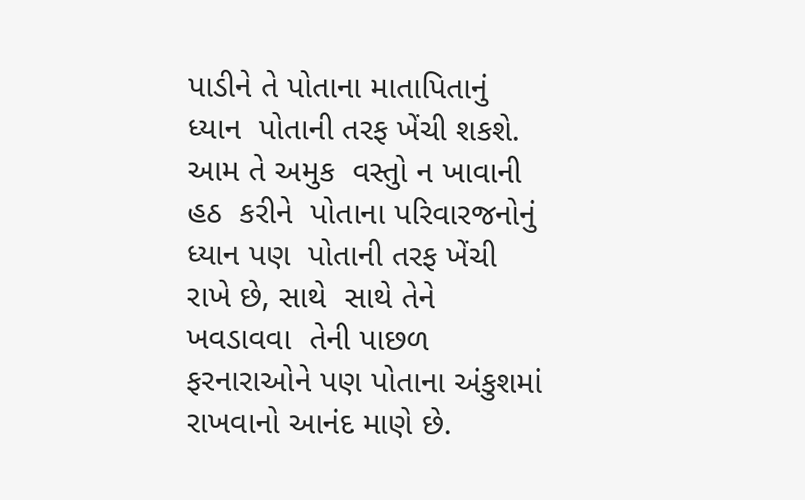પાડીને તે પોતાના માતાપિતાનું  ધ્યાન  પોતાની તરફ ખેંચી શકશે.  આમ તે અમુક  વસ્તુો ન ખાવાની હઠ  કરીને  પોતાના પરિવારજનોનું  ધ્યાન પણ  પોતાની તરફ ખેંચી રાખે છે, સાથે  સાથે તેને ખવડાવવા  તેની પાછળ  ફરનારાઓને પણ પોતાના અંકુશમાં  રાખવાનો આનંદ માણે છે.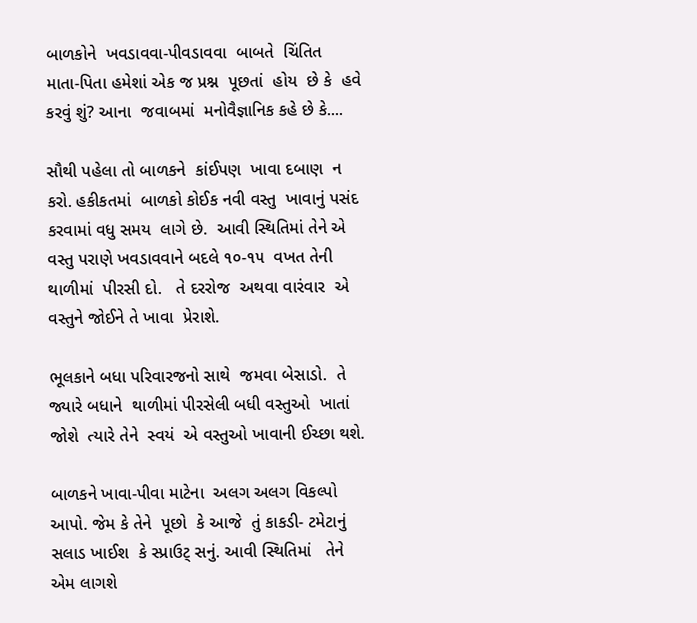બાળકોને  ખવડાવવા-પીવડાવવા  બાબતે  ચિંતિત  માતા-પિતા હમેશાં એક જ પ્રશ્ન  પૂછતાં  હોય  છે કે  હવે કરવું શું? આના  જવાબમાં  મનોવૈજ્ઞાનિક કહે છે કે....

સૌથી પહેલા તો બાળકને  કાંઈપણ  ખાવા દબાણ  ન કરો. હકીકતમાં  બાળકો કોઈક નવી વસ્તુ  ખાવાનું પસંદ કરવામાં વધુ સમય  લાગે છે.  આવી સ્થિતિમાં તેને એ વસ્તુ પરાણે ખવડાવવાને બદલે ૧૦-૧૫  વખત તેની  થાળીમાં  પીરસી દો.   તે દરરોજ  અથવા વારંવાર  એ વસ્તુને જોઈને તે ખાવા  પ્રેરાશે.

ભૂલકાને બધા પરિવારજનો સાથે  જમવા બેસાડો.  તે  જ્યારે બધાને  થાળીમાં પીરસેલી બધી વસ્તુઓ  ખાતાં જોશે  ત્યારે તેને  સ્વયં  એ વસ્તુઓ ખાવાની ઈચ્છા થશે.

બાળકને ખાવા-પીવા માટેના  અલગ અલગ વિકલ્પો આપો. જેમ કે તેને  પૂછો  કે આજે  તું કાકડી- ટમેટાનું   સલાડ ખાઈશ  કે સ્પ્રાઉટ્ સનું. આવી સ્થિતિમાં   તેને એમ લાગશે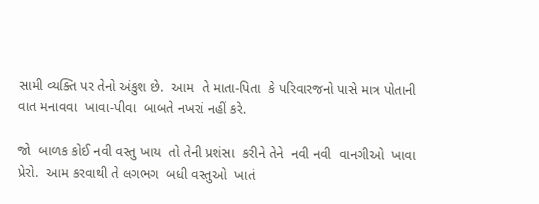સામી વ્યક્તિ પર તેનો અંકુશ છે.  આમ  તે માતા-પિતા  કે પરિવારજનો પાસે માત્ર પોતાની વાત મનાવવા  ખાવા-પીવા  બાબતે નખરાં નહીં કરે.

જો  બાળક કોઈ નવી વસ્તુ ખાય  તો તેની પ્રશંસા  કરીને તેને  નવી નવી  વાનગીઓ  ખાવા પ્રેરો.  આમ કરવાથી તે લગભગ  બધી વસ્તુઓ  ખાતં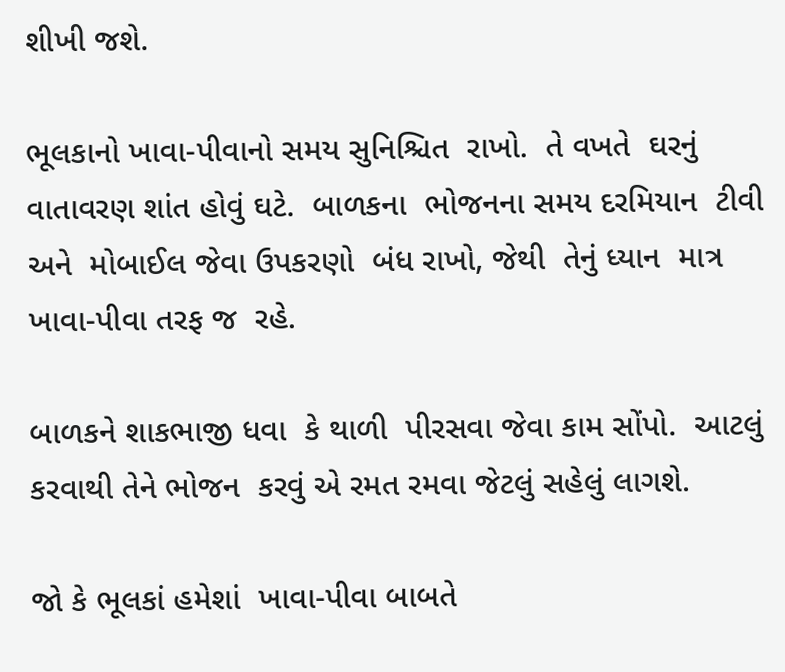શીખી જશે.

ભૂલકાનો ખાવા-પીવાનો સમય સુનિશ્ચિત  રાખો.  તે વખતે  ઘરનું  વાતાવરણ શાંત હોવું ઘટે.  બાળકના  ભોજનના સમય દરમિયાન  ટીવી અને  મોબાઈલ જેવા ઉપકરણો  બંધ રાખો, જેથી  તેનું ધ્યાન  માત્ર ખાવા-પીવા તરફ જ  રહે.

બાળકને શાકભાજી ધવા  કે થાળી  પીરસવા જેવા કામ સોંપો.  આટલું કરવાથી તેને ભોજન  કરવું એ રમત રમવા જેટલું સહેલું લાગશે.

જો કે ભૂલકાં હમેશાં  ખાવા-પીવા બાબતે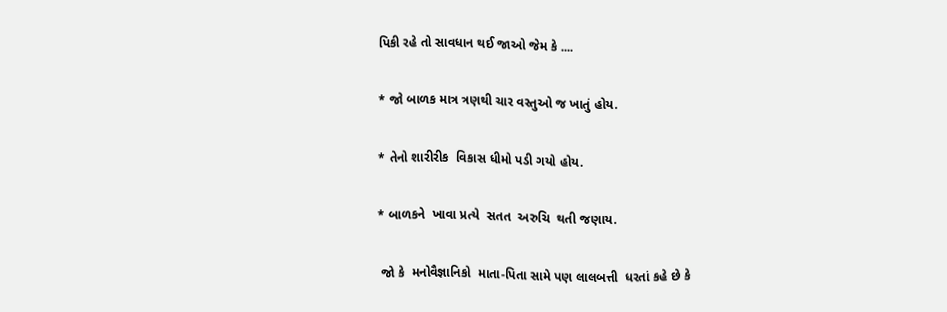પિકી રહે તો સાવધાન થઈ જાઓ જેમ કે ....

* જો બાળક માત્ર ત્રણથી ચાર વસ્તુઓ જ ખાતું હોય.

* તેનો શારીરીક  વિકાસ ધીમો પડી ગયો હોય.

* બાળકને  ખાવા પ્રત્યે  સતત  અરુચિ  થતી જણાય.

 જો કે  મનોવૈજ્ઞાનિકો  માતા-પિતા સામે પણ લાલબત્તી  ધરતાં કહે છે કે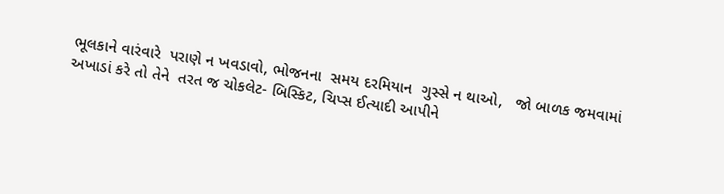ભૂલકાને વારંવારે  પરાણે ન ખવડાવો, ભોજનના  સમય દરમિયાન  ગુસ્સે ન થાઓ,   જો બાળક જમવામાં અખાડાં કરે તો તેને  તરત જ ચોકલેટ- બિસ્કિટ, ચિપ્સ ઈત્યાદી આપીને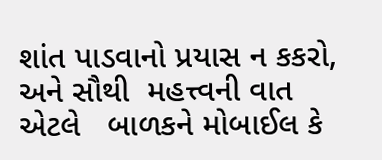શાંત પાડવાનો પ્રયાસ ન કકરો, અને સૌથી  મહત્ત્વની વાત એટલે   બાળકને મોબાઈલ કે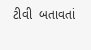ટીવી  બતાવતાં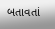બતાવતાં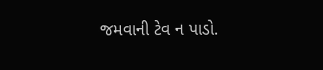જમવાની ટેવ ન પાડો.